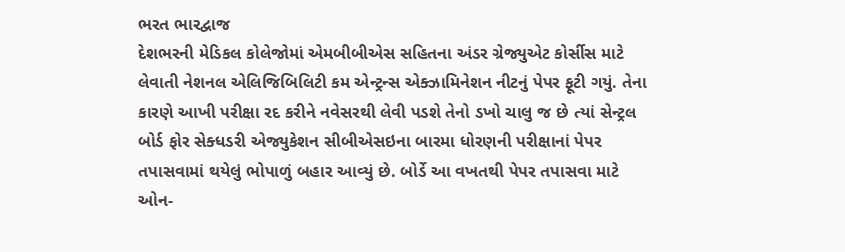ભરત ભારદ્વાજ
દેશભરની મેડિકલ કોલેજોમાં એમબીબીએસ સહિતના અંડર ગ્રેજ્યુએટ કોર્સીસ માટે લેવાતી નેશનલ એલિજિબિલિટી કમ એન્ટ્રન્સ એક્ઝામિનેશન નીટનું પેપર ફૂટી ગયું. તેના કારણે આખી પરીક્ષા રદ કરીને નવેસરથી લેવી પડશે તેનો ડખો ચાલુ જ છે ત્યાં સેન્ટ્રલ બોર્ડ ફોર સેક્ધડરી એજ્યુકેશન સીબીએસઇના બારમા ધોરણની પરીક્ષાનાં પેપર તપાસવામાં થયેલું ભોપાળું બહાર આવ્યું છે. બોર્ડે આ વખતથી પેપર તપાસવા માટે ઓન-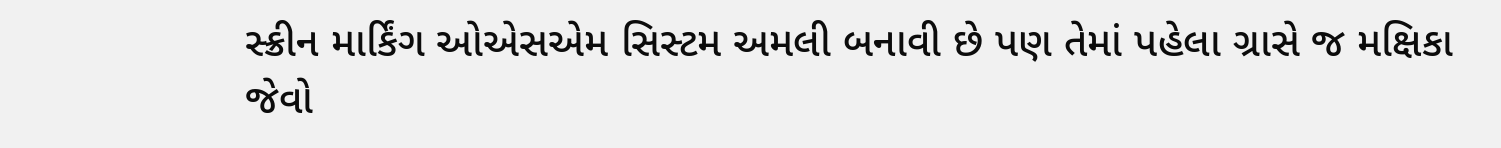સ્ક્રીન માર્કિંગ ઓએસએમ સિસ્ટમ અમલી બનાવી છે પણ તેમાં પહેલા ગ્રાસે જ મક્ષિકા જેવો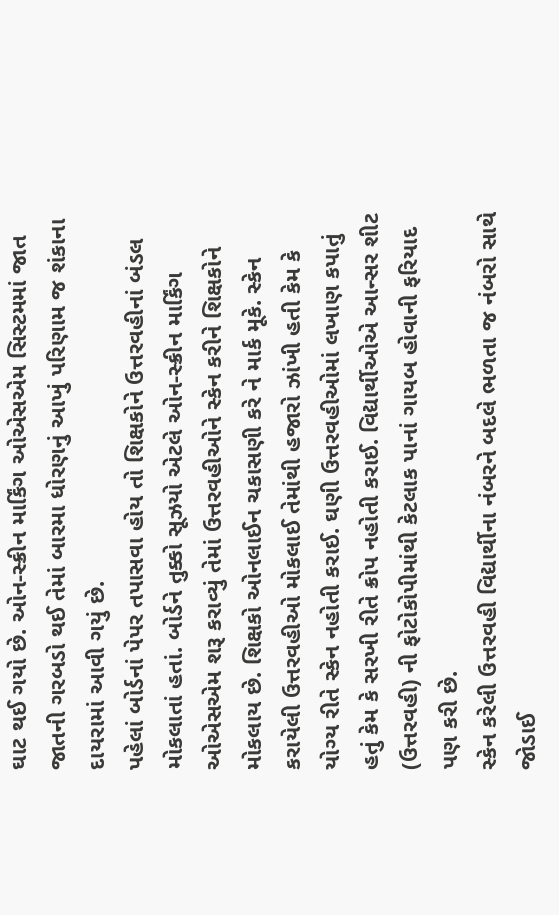ઘાટ થઈ ગયો છે. ઓન-સ્ક્રીન માર્કિંગ ઓએસએમ સિસ્ટમમાં જાત જાતની ગરબડો થઈ તેમાં બારમા ધોરણનું આખું પરિણામ જ શંકાના દાયરામાં આવી ગયું છે.
પહેલાં બોર્ડનાં પેપર તપાસવા હોય તો શિક્ષકોને ઉત્તરવહીનાં બંડલ મોકલાતાં હતાં. બોર્ડને તુક્કો સૂઝયો એટલે ઓન-સ્ક્રીન માર્કિંગ ઓએસએમ શરૂ કરાવ્યું તેમાં ઉત્તરવહીઓને સ્કેન કરીને શિક્ષકોને મોકલાય છે. શિક્ષકો ઓનલાઈન ચકાસણી કરે ને માર્ક મૂકે. સ્કેન કરાયેલી ઉત્તરવહીઓ મોકલાઈ તેમાંથી હજારો ઝાંખી હતી કેમ કે યોગ્ય રીતે સ્કેન નહોતી કરાઈ. ઘણી ઉત્તરવહીઓમાં લખાણ કપાતું હતું કેમ કે સરખી રીતે ક્રોપ નહોતી કરાઈ. વિદ્યાર્થીઓએ આન્સર શીટ (ઉત્તરવહી) ની ફોટોકોપીમાંથી કેટલાક પાનાં ગાયબ હોવાની ફરિયાદ પણ કરી છે.
સ્કેન કરેલી ઉત્તરવહી વિદ્યાર્થીના નંબરને બદલે ભળતા જ નંબરો સાથે જોડાઈ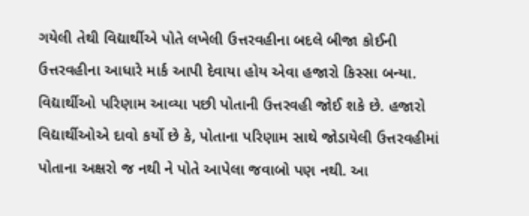ગયેલી તેથી વિદ્યાર્થીએ પોતે લખેલી ઉત્તરવહીના બદલે બીજા કોઈની ઉત્તરવહીના આધારે માર્ક આપી દેવાયા હોય એવા હજારો કિસ્સા બન્યા. વિદ્યાર્થીઓ પરિણામ આવ્યા પછી પોતાની ઉત્તરવહી જોઈ શકે છે. હજારો વિદ્યાર્થીઓએ દાવો કર્યો છે કે, પોતાના પરિણામ સાથે જોડાયેલી ઉત્તરવહીમાં પોતાના અક્ષરો જ નથી ને પોતે આપેલા જવાબો પણ નથી. આ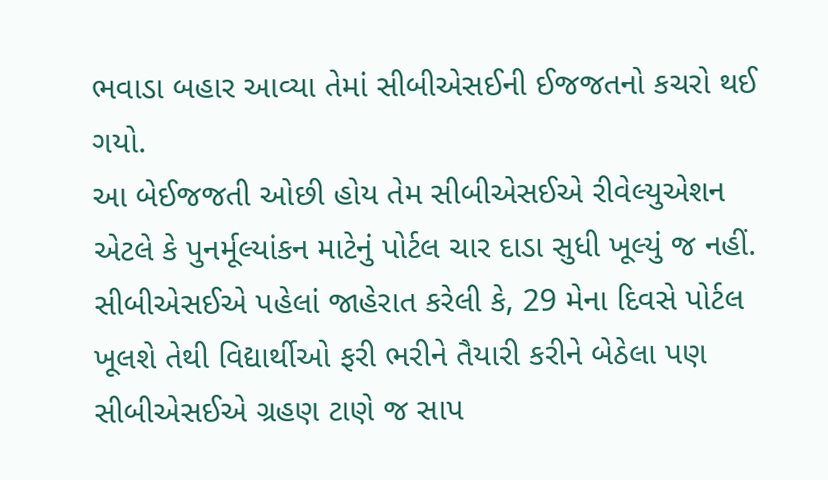ભવાડા બહાર આવ્યા તેમાં સીબીએસઈની ઈજજતનો કચરો થઈ ગયો.
આ બેઈજજતી ઓછી હોય તેમ સીબીએસઈએ રીવેલ્યુએશન એટલે કે પુનર્મૂલ્યાંકન માટેનું પોર્ટલ ચાર દાડા સુધી ખૂલ્યું જ નહીં. સીબીએસઈએ પહેલાં જાહેરાત કરેલી કે, 29 મેના દિવસે પોર્ટલ ખૂલશે તેથી વિદ્યાર્થીઓ ફરી ભરીને તૈયારી કરીને બેઠેલા પણ સીબીએસઈએ ગ્રહણ ટાણે જ સાપ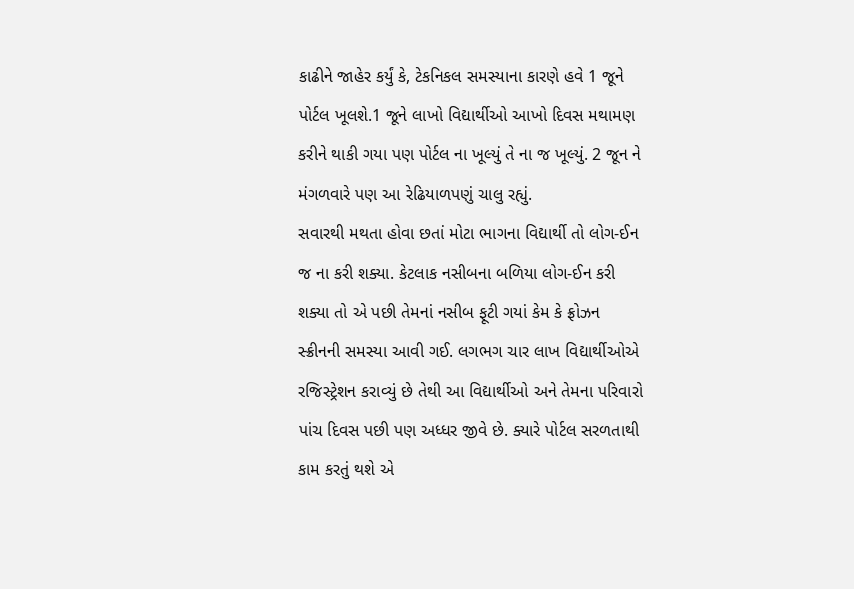કાઢીને જાહેર કર્યું કે, ટેકનિકલ સમસ્યાના કારણે હવે 1 જૂને પોર્ટલ ખૂલશે.1 જૂને લાખો વિદ્યાર્થીઓ આખો દિવસ મથામણ કરીને થાકી ગયા પણ પોર્ટલ ના ખૂલ્યું તે ના જ ખૂલ્યું. 2 જૂન ને મંગળવારે પણ આ રેઢિયાળપણું ચાલુ રહ્યું.
સવારથી મથતા હોવા છતાં મોટા ભાગના વિદ્યાર્થી તો લોગ-ઈન જ ના કરી શક્યા. કેટલાક નસીબના બળિયા લોગ-ઈન કરી શક્યા તો એ પછી તેમનાં નસીબ ફૂટી ગયાં કેમ કે ફ્રોઝન સ્ક્રીનની સમસ્યા આવી ગઈ. લગભગ ચાર લાખ વિદ્યાર્થીઓએ રજિસ્ટ્રેશન કરાવ્યું છે તેથી આ વિદ્યાર્થીઓ અને તેમના પરિવારો પાંચ દિવસ પછી પણ અધ્ધર જીવે છે. ક્યારે પોર્ટલ સરળતાથી કામ કરતું થશે એ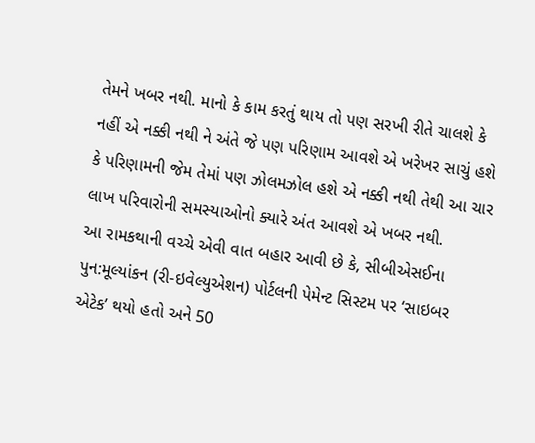તેમને ખબર નથી. માનો કે કામ કરતું થાય તો પણ સરખી રીતે ચાલશે કે નહીં એ નક્કી નથી ને અંતે જે પણ પરિણામ આવશે એ ખરેખર સાચું હશે કે પરિણામની જેમ તેમાં પણ ઝોલમઝોલ હશે એ નક્કી નથી તેથી આ ચાર લાખ પરિવારોની સમસ્યાઓનો ક્યારે અંત આવશે એ ખબર નથી.
આ રામકથાની વચ્ચે એવી વાત બહાર આવી છે કે, સીબીએસઈના પુન:મૂલ્યાંકન (રી-ઇવેલ્યુએશન) પોર્ટલની પેમેન્ટ સિસ્ટમ પર ‘સાઇબર એટેક’ થયો હતો અને 50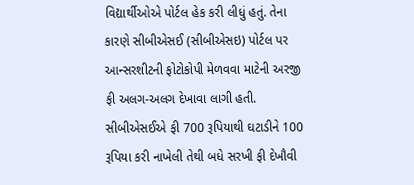વિદ્યાર્થીઓએ પોર્ટલ હેક કરી લીધું હતું. તેના કારણે સીબીએસઈ (સીબીએસઇ) પોર્ટલ પર આન્સરશીટની ફોટોકોપી મેળવવા માટેની અરજી ફી અલગ-અલગ દેખાવા લાગી હતી. સીબીએસઈએ ફી 700 રૂપિયાથી ઘટાડીને 100 રૂપિયા કરી નાખેલી તેથી બધે સરખી ફી દેખૌવી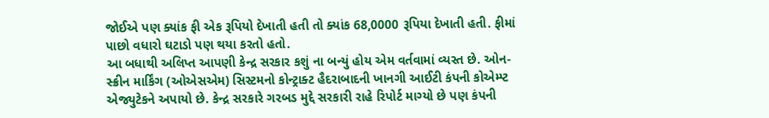જોઈએ પણ ક્યાંક ફી એક રૂપિયો દેખાતી હતી તો ક્યાંક 68,0000 રૂપિયા દેખાતી હતી. ફીમાં પાછો વધારો ઘટાડો પણ થયા કરતો હતો.
આ બધાથી અલિપ્ત આપણી કેન્દ્ર સરકાર કશું ના બન્યું હોય એમ વર્તવામાં વ્યસ્ત છે. ઓન-સ્ક્રીન માર્કિંગ (ઓએસએમ) સિસ્ટમનો કોન્ટ્રાક્ટ હૈદરાબાદની ખાનગી આઈટી કંપની કોએમ્પ્ટ એજ્યુટેકને અપાયો છે. કેન્દ્ર સરકારે ગરબડ મુદ્દે સરકારી રાહે રિપોર્ટ માગ્યો છે પણ કંપની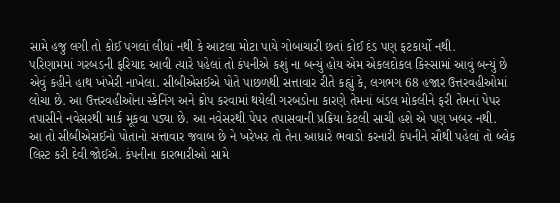સામે હજુ લગી તો કોઈ પગલાં લીધાં નથી કે આટલા મોટા પાયે ગોબાચારી છતાં કોઈ દંડ પણ ફટકાર્યો નથી.
પરિણામમાં ગરબડની ફરિયાદ આવી ત્યારે પહેલાં તો કંપનીએ કશું ના બન્યું હોય એમ એકલદોકલ કિસ્સામાં આવું બન્યું છે એવું કહીને હાથ ખંખેરી નાખેલા. સીબીએસઈએ પોતે પાછળથી સત્તાવાર રીતે કહ્યું કે, લગભગ 68 હજાર ઉત્તરવહીઓમાં લોચા છે. આ ઉત્તરવહીઓના સ્કેનિંગ અને ક્રોપ કરવામાં થયેલી ગરબડોના કારણે તેમનાં બંડલ મોકલીને ફરી તેમનાં પેપર તપાસીને નવેસરથી માર્ક મૂકવા પડ્યા છે. આ નવેસરથી પેપર તપાસવાની પ્રક્રિયા કેટલી સાચી હશે એ પણ ખબર નથી.
આ તો સીબીએસઈનો પોતાનો સત્તાવાર જવાબ છે ને ખરેખર તો તેના આધારે ભવાડો કરનારી કંપનીને સૌથી પહેલાં તો બ્લેક લિસ્ટ કરી દેવી જોઈએ. કંપનીના કારભારીઓ સામે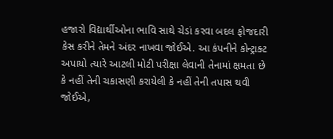હજારો વિદ્યાર્થીઓના ભાવિ સાથે ચેડાં કરવા બદલ ફોજદારી કેસ કરીને તેમને અંદર નાખવા જોઈએ. આ કંપનીને કોન્ટ્રાક્ટ અપાયો ત્યારે આટલી મોટી પરીક્ષા લેવાની તેનામાં ક્ષમતા છે કે નહીં તેની ચકાસણી કરાયેલી કે નહીં તેની તપાસ થવી જોઈએ,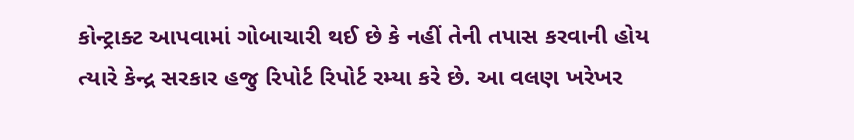કોન્ટ્રાક્ટ આપવામાં ગોબાચારી થઈ છે કે નહીં તેની તપાસ કરવાની હોય ત્યારે કેન્દ્ર સરકાર હજુ રિપોર્ટ રિપોર્ટ રમ્યા કરે છે. આ વલણ ખરેખર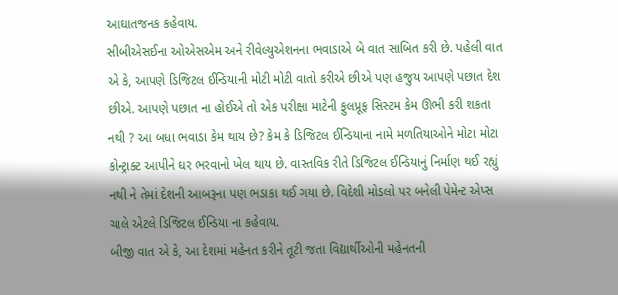આઘાતજનક કહેવાય.
સીબીએસઈના ઓએસએમ અને રીવેલ્યુએશનના ભવાડાએ બે વાત સાબિત કરી છે. પહેલી વાત એ કે, આપણે ડિજિટલ ઈન્ડિયાની મોટી મોટી વાતો કરીએ છીએ પણ હજુય આપણે પછાત દેશ છીએ. આપણે પછાત ના હોઈએ તો એક પરીક્ષા માટેની ફુલપ્રૂફ સિસ્ટમ કેમ ઊભી કરી શકતા નથી ? આ બધા ભવાડા કેમ થાય છે? કેમ કે ડિજિટલ ઈન્ડિયાના નામે મળતિયાઓને મોટા મોટા કોન્ટ્રાક્ટ આપીને ઘર ભરવાનો ખેલ થાય છે. વાસ્તવિક રીતે ડિજિટલ ઈન્ડિયાનું નિર્માણ થઈ રહ્યું નથી ને તેમાં દેશની આબરૂના પણ ભડાકા થઈ ગયા છે. વિદેશી મોડલો પર બનેલી પેમેન્ટ એપ્સ ચાલે એટલે ડિજિટલ ઈન્ડિયા ના કહેવાય.
બીજી વાત એ કે, આ દેશમાં મહેનત કરીને તૂટી જતા વિદ્યાર્થીઓની મહેનતની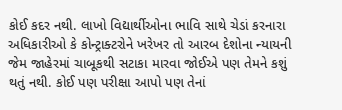કોઈ કદર નથી. લાખો વિદ્યાર્થીઓના ભાવિ સાથે ચેડાં કરનારા અધિકારીઓ કે કોન્ટ્રાક્ટરોને ખરેખર તો આરબ દેશોના ન્યાયની જેમ જાહેરમાં ચાબૂકથી સટાકા મારવા જોઈએ પણ તેમને કશું થતું નથી. કોઈ પણ પરીક્ષા આપો પણ તેનાં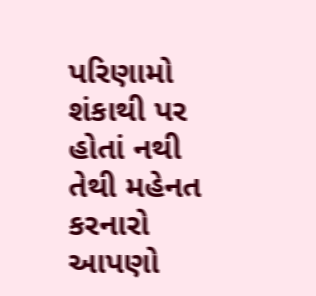પરિણામો શંકાથી પર હોતાં નથી તેથી મહેનત કરનારો આપણો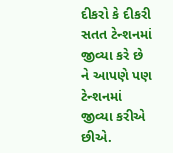દીકરો કે દીકરી સતત ટેન્શનમાં જીવ્યા કરે છે ને આપણે પણ ટેન્શનમાં જીવ્યા કરીએ છીએ.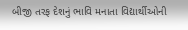બીજી તરફ દેશનું ભાવિ મનાતા વિદ્યાર્થીઓની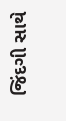જિંદગી સાથે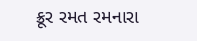ક્રૂર રમત રમનારા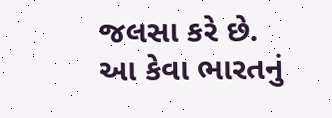જલસા કરે છે.
આ કેવા ભારતનું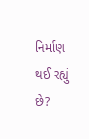નિર્માણ થઈ રહ્યું છે?